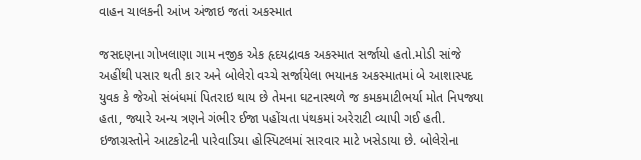વાહન ચાલકની આંખ અંજાઇ જતાં અકસ્માત

જસદણના ગોખલાણા ગામ નજીક એક હૃદયદ્રાવક અકસ્માત સર્જાયો હતો.મોડી સાંજે અહીંથી પસાર થતી કાર અને બોલેરો વચ્ચે સર્જાયેલા ભયાનક અકસ્માતમાં બે આશાસ્પદ યુવક કે જેઓ સંબંધમાં પિતરાઇ થાય છે તેમના ઘટનાસ્થળે જ કમકમાટીભર્યા મોત નિપજ્યા હતા, જ્યારે અન્ય ત્રણને ગંભીર ઈજા પહોંચતા પંથકમાં અરેરાટી વ્યાપી ગઈ હતી. ઇજાગ્રસ્તોને આટકોટની પારેવાડિયા હોસ્પિટલમાં સારવાર માટે ખસેડાયા છે. બોલેરોના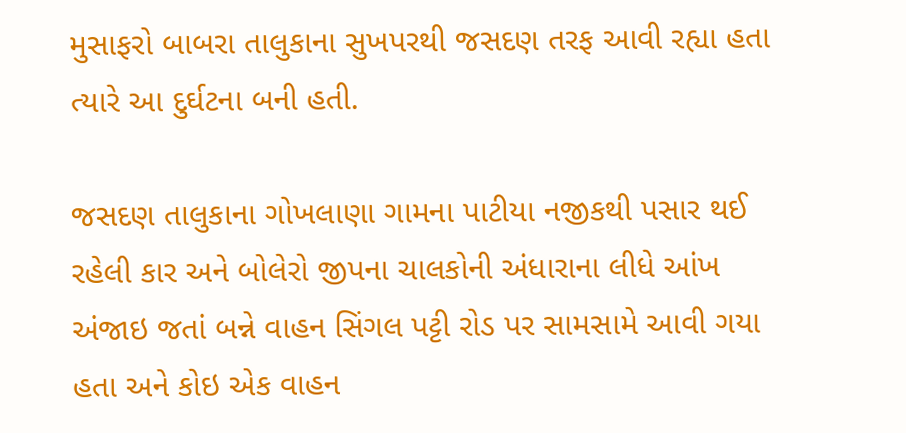મુસાફરો બાબરા તાલુકાના સુખપરથી જસદણ તરફ આવી રહ્યા હતા ત્યારે આ દુર્ઘટના બની હતી.

જસદણ તાલુકાના ગોખલાણા ગામના પાટીયા નજીકથી પસાર થઈ રહેલી કાર અને બોલેરો જીપના ચાલકોની અંધારાના લીધે આંખ અંજાઇ જતાં બન્ને વાહન સિંગલ પટ્ટી રોડ પર સામસામે આવી ગયા હતા અને કોઇ એક વાહન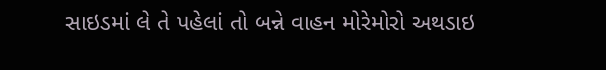સાઇડમાં લે તે પહેલાં તો બન્ને વાહન મોરેમોરો અથડાઇ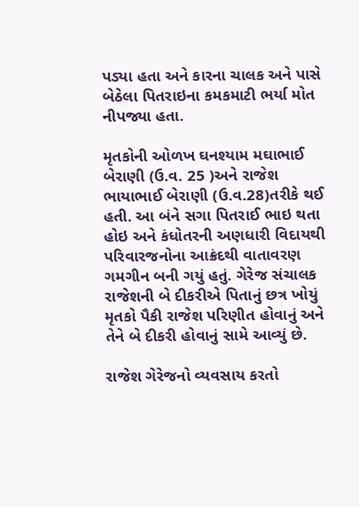પડ્યા હતા અને કારના ચાલક અને પાસે બેઠેલા પિતરાઇના કમકમાટી ભર્યા મોત નીપજ્યા હતા.

મૃતકોની ઓળખ ઘનશ્યામ મઘાભાઈ બેરાણી (ઉ.વ. 25 )અને રાજેશ ભાયાભાઈ બેરાણી (ઉ.વ.28)તરીકે થઈ હતી. આ બંને સગા પિતરાઈ ભાઇ થતા હોઇ અને કંધોતરની અણધારી વિદાયથી પરિવારજનોના આક્રંદથી વાતાવરણ ગમગીન બની ગયું હતું. ગેરેજ સંચાલક રાજેશની બે દીકરીએ પિતાનું છત્ર ખોયું મૃતકો પૈકી રાજેશ પરિણીત હોવાનું અને તેને બે દીકરી હોવાનું સામે આવ્યું છે.

રાજેશ ગેરેજનો વ્યવસાય કરતો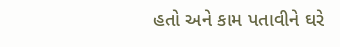હતો અને કામ પતાવીને ઘરે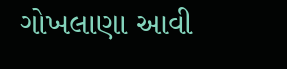ગોખલાણા આવી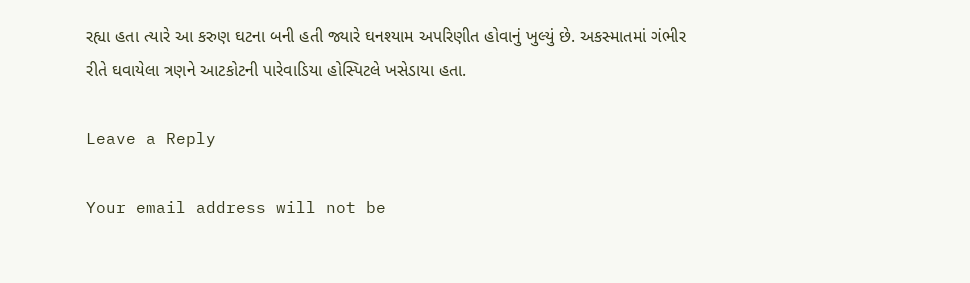રહ્યા હતા ત્યારે આ કરુણ ઘટના બની હતી જ્યારે ઘનશ્યામ અપરિણીત હોવાનું ખુલ્યું છે. અકસ્માતમાં ગંભીર રીતે ઘવાયેલા ત્રણને આટકોટની પારેવાડિયા હોસ્પિટલે ખસેડાયા હતા.

Leave a Reply

Your email address will not be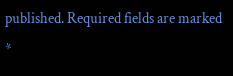published. Required fields are marked *